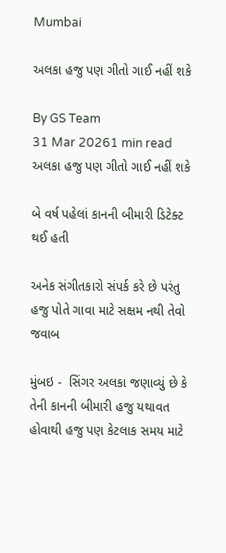Mumbai

અલકા હજુ પણ ગીતો ગાઈ નહીં શકે

By GS Team
31 Mar 20261 min read
અલકા હજુ પણ ગીતો ગાઈ નહીં શકે

બે વર્ષ પહેલાં કાનની બીમારી ડિટેક્ટ થઈ હતી

અનેક સંગીતકારો સંપર્ક કરે છે પરંતુ હજુ પોતે ગાવા માટે સક્ષમ નથી તેવો જવાબ

મુંબઇ -  સિંગર અલકા જણાવ્યું છે કે તેની કાનની બીમારી હજુ યથાવત હોવાથી હજુ પણ કેટલાક સમય માટે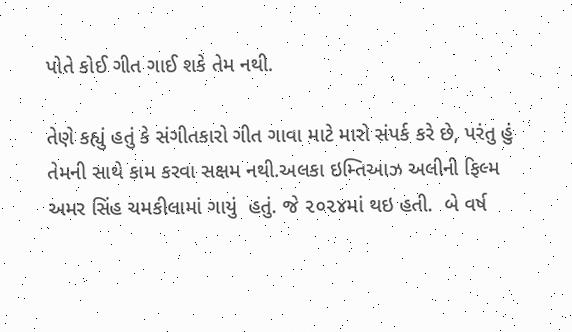પોતે કોઈ ગીત ગાઈ શકે તેમ નથી.

તેણે કહ્યું હતું કે સંગીતકારો ગીત ગાવા માટે મારો સંપર્ક કરે છે, પરંતુ હું તેમની સાથે કામ કરવા સક્ષમ નથી.અલકા ઇમ્તિઆઝ અલીની ફિલ્મ અમર સિંહ ચમકીલામાં ગાયું  હતું. જે ૨૦૨૪માં થઇ હતી.  બે વર્ષ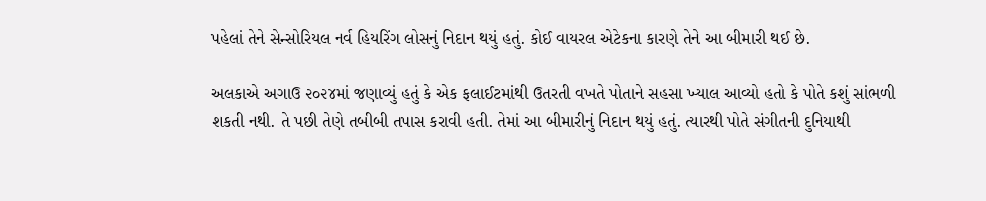પહેલાં તેને સેન્સોરિયલ નર્વ હિયરિંગ લોસનું નિદાન થયું હતું. કોઈ વાયરલ એટેકના કારણે તેને આ બીમારી થઈ છે.

અલકાએ અગાઉ ૨૦૨૪માં જણાવ્યું હતું કે એક ફલાઈટમાંથી ઉતરતી વખતે પોતાને સહસા ખ્યાલ આવ્યો હતો કે પોતે કશું સાંભળી શકતી નથી. તે પછી તેણે તબીબી તપાસ કરાવી હતી. તેમાં આ બીમારીનું નિદાન થયું હતું. ત્યારથી પોતે સંગીતની દુનિયાથી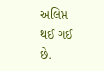અલિપ્ત થઈ ગઈ છે.